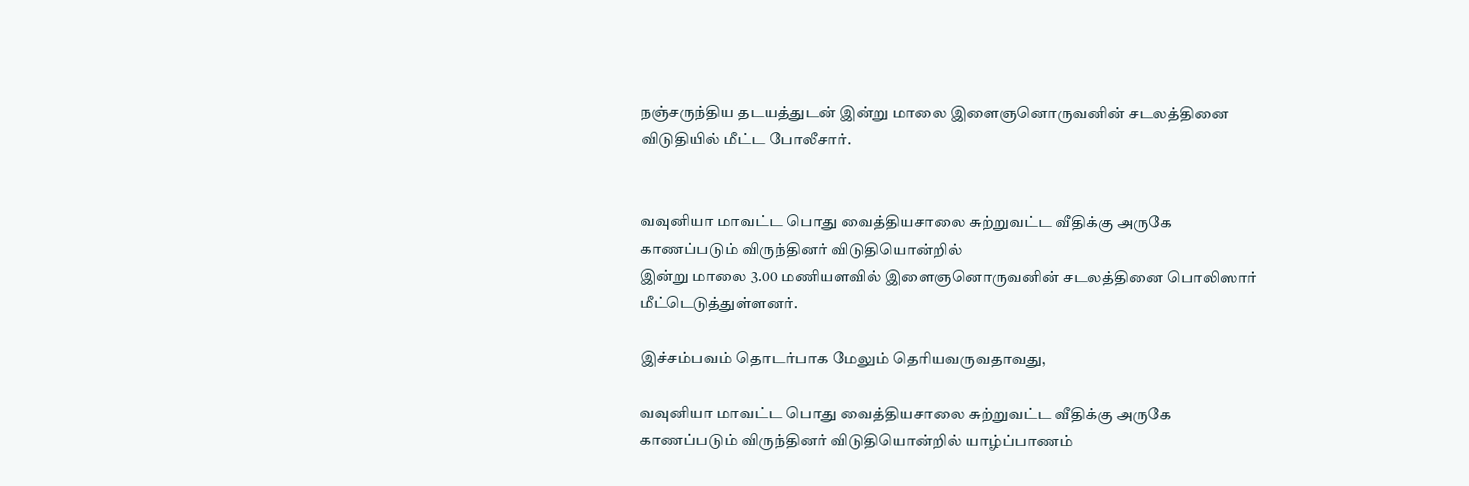நஞ்சருந்திய தடயத்துடன் இன்று மாலை இளைஞனொருவனின் சடலத்தினை விடுதியில் மீட்ட போலீசார்.


வவுனியா மாவட்ட பொது வைத்தியசாலை சுற்றுவட்ட வீதிக்கு அருகே காணப்படும் விருந்தினர் விடுதியொன்றில்
இன்று மாலை 3.00 மணியளவில் இளைஞனொருவனின் சடலத்தினை பொலிஸார் மீட்டெடுத்துள்ளனர்.

இச்சம்பவம் தொடர்பாக மேலும் தெரியவருவதாவது,

வவுனியா மாவட்ட பொது வைத்தியசாலை சுற்றுவட்ட வீதிக்கு அருகே காணப்படும் விருந்தினர் விடுதியொன்றில் யாழ்ப்பாணம்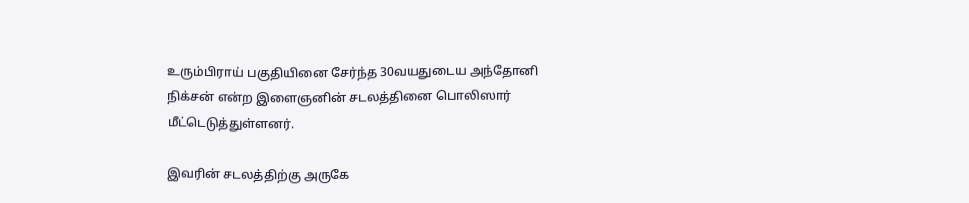உரும்பிராய் பகுதியினை சேர்ந்த 30வயதுடைய அந்தோனி நிக்சன் என்ற இளைஞனின் சடலத்தினை பொலிஸார் மீட்டெடுத்துள்ளனர்.

இவரின் சடலத்திற்கு அருகே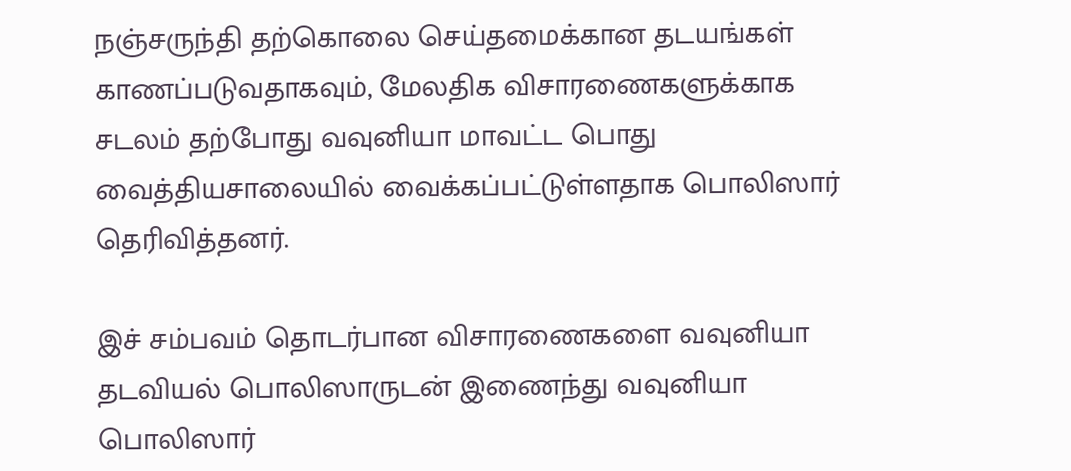நஞ்சருந்தி தற்கொலை செய்தமைக்கான தடயங்கள் காணப்படுவதாகவும், மேலதிக விசாரணைகளுக்காக சடலம் தற்போது வவுனியா மாவட்ட பொது வைத்தியசாலையில் வைக்கப்பட்டுள்ளதாக பொலிஸார் தெரிவித்தனர்.

இச் சம்பவம் தொடர்பான விசாரணைகளை வவுனியா தடவியல் பொலிஸாருடன் இணைந்து வவுனியா பொலிஸார்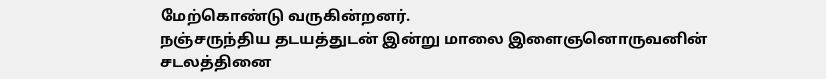மேற்கொண்டு வருகின்றனர்.
நஞ்சருந்திய தடயத்துடன் இன்று மாலை இளைஞனொருவனின் சடலத்தினை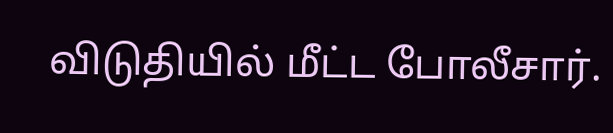விடுதியில் மீட்ட போலீசார்.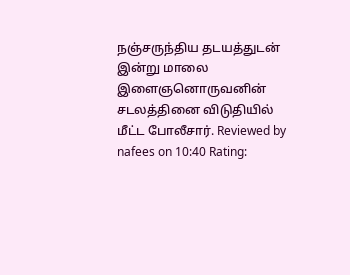நஞ்சருந்திய தடயத்துடன் இன்று மாலை இளைஞனொருவனின் சடலத்தினை விடுதியில்  மீட்ட போலீசார். Reviewed by nafees on 10:40 Rating: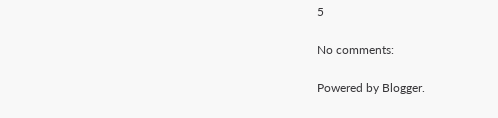5

No comments:

Powered by Blogger.